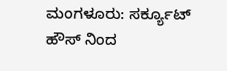ಮಂಗಳೂರು: ಸರ್ಕ್ಯೂಟ್ ಹೌಸ್ ನಿಂದ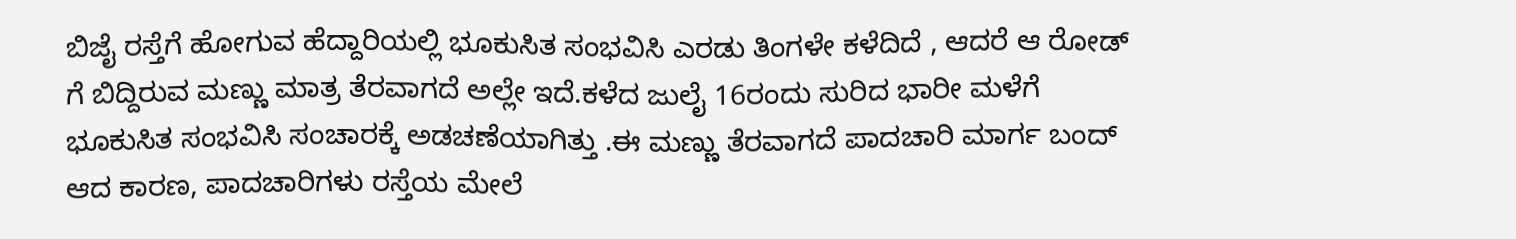ಬಿಜೈ ರಸ್ತೆಗೆ ಹೋಗುವ ಹೆದ್ದಾರಿಯಲ್ಲಿ ಭೂಕುಸಿತ ಸಂಭವಿಸಿ ಎರಡು ತಿಂಗಳೇ ಕಳೆದಿದೆ , ಆದರೆ ಆ ರೋಡ್ ಗೆ ಬಿದ್ದಿರುವ ಮಣ್ಣು ಮಾತ್ರ ತೆರವಾಗದೆ ಅಲ್ಲೇ ಇದೆ.ಕಳೆದ ಜುಲೈ 16ರಂದು ಸುರಿದ ಭಾರೀ ಮಳೆಗೆ ಭೂಕುಸಿತ ಸಂಭವಿಸಿ ಸಂಚಾರಕ್ಕೆ ಅಡಚಣೆಯಾಗಿತ್ತು .ಈ ಮಣ್ಣು ತೆರವಾಗದೆ ಪಾದಚಾರಿ ಮಾರ್ಗ ಬಂದ್ ಆದ ಕಾರಣ, ಪಾದಚಾರಿಗಳು ರಸ್ತೆಯ ಮೇಲೆ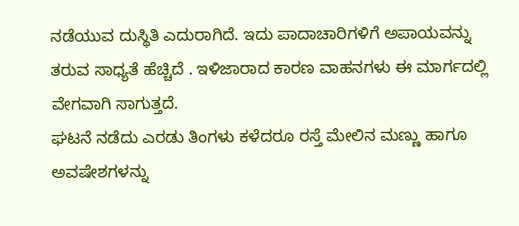ನಡೆಯುವ ದುಸ್ಥಿತಿ ಎದುರಾಗಿದೆ. ಇದು ಪಾದಾಚಾರಿಗಳಿಗೆ ಅಪಾಯವನ್ನು ತರುವ ಸಾಧ್ಯತೆ ಹೆಚ್ಚಿದೆ . ಇಳಿಜಾರಾದ ಕಾರಣ ವಾಹನಗಳು ಈ ಮಾರ್ಗದಲ್ಲಿ ವೇಗವಾಗಿ ಸಾಗುತ್ತದೆ.
ಘಟನೆ ನಡೆದು ಎರಡು ತಿಂಗಳು ಕಳೆದರೂ ರಸ್ತೆ ಮೇಲಿನ ಮಣ್ಣು ಹಾಗೂ ಅವಷೇಶಗಳನ್ನು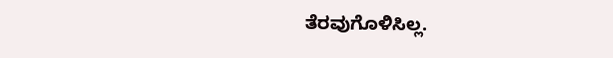ತೆರವುಗೊಳಿಸಿಲ್ಲ.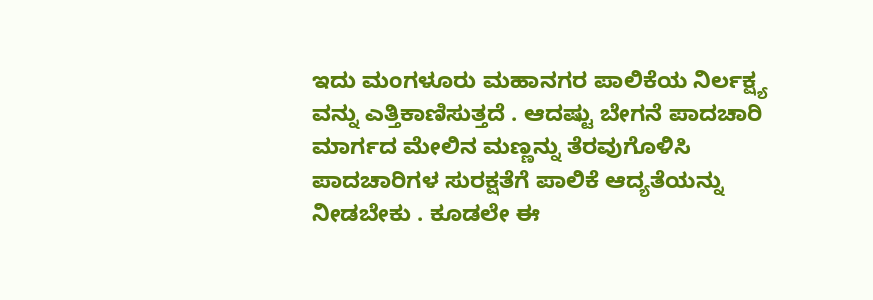ಇದು ಮಂಗಳೂರು ಮಹಾನಗರ ಪಾಲಿಕೆಯ ನಿರ್ಲಕ್ಷ್ಯ ವನ್ನು ಎತ್ತಿಕಾಣಿಸುತ್ತದೆ . ಆದಷ್ಟು ಬೇಗನೆ ಪಾದಚಾರಿ ಮಾರ್ಗದ ಮೇಲಿನ ಮಣ್ಣನ್ನು ತೆರವುಗೊಳಿಸಿ ಪಾದಚಾರಿಗಳ ಸುರಕ್ಷತೆಗೆ ಪಾಲಿಕೆ ಆದ್ಯತೆಯನ್ನು ನೀಡಬೇಕು . ಕೂಡಲೇ ಈ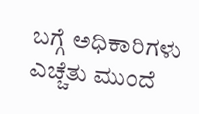ಬಗ್ಗೆ ಅಧಿಕಾರಿಗಳು ಎಚ್ಚೆತು ಮುಂದೆ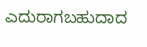ಎದುರಾಗಬಹುದಾದ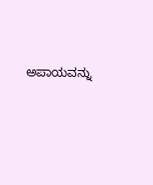ಅಪಾಯವನ್ನು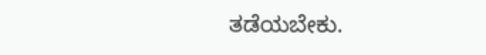ತಡೆಯಬೇಕು.